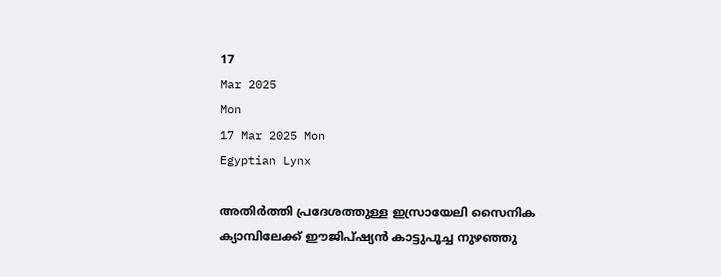17
Mar 2025
Mon
17 Mar 2025 Mon
Egyptian Lynx

അതിര്‍ത്തി പ്രദേശത്തുള്ള ഇസ്രായേലി സൈനിക ക്യാമ്പിലേക്ക് ഈജിപ്ഷ്യന്‍ കാട്ടുപൂച്ച നുഴഞ്ഞു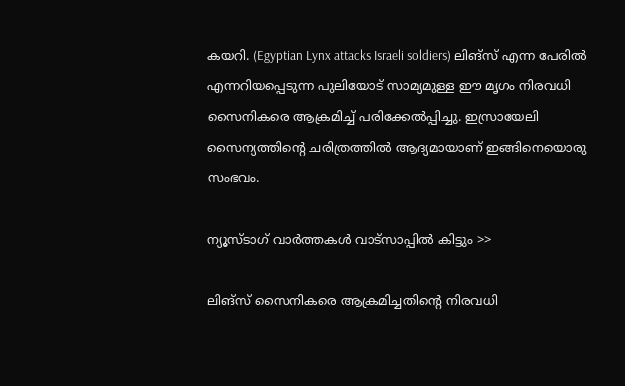കയറി. (Egyptian Lynx attacks Israeli soldiers) ലിങ്‌സ് എന്ന പേരില്‍ എന്നറിയപ്പെടുന്ന പുലിയോട് സാമ്യമുള്ള ഈ മൃഗം നിരവധി സൈനികരെ ആക്രമിച്ച് പരിക്കേല്‍പ്പിച്ചു. ഇസ്രായേലി സൈന്യത്തിന്റെ ചരിത്രത്തില്‍ ആദ്യമായാണ് ഇങ്ങിനെയൊരു സംഭവം.

ന്യൂസ്ടാഗ് വാര്‍ത്തകള്‍ വാട്‌സാപ്പില്‍ കിട്ടും >>

ലിങ്‌സ് സൈനികരെ ആക്രമിച്ചതിന്റെ നിരവധി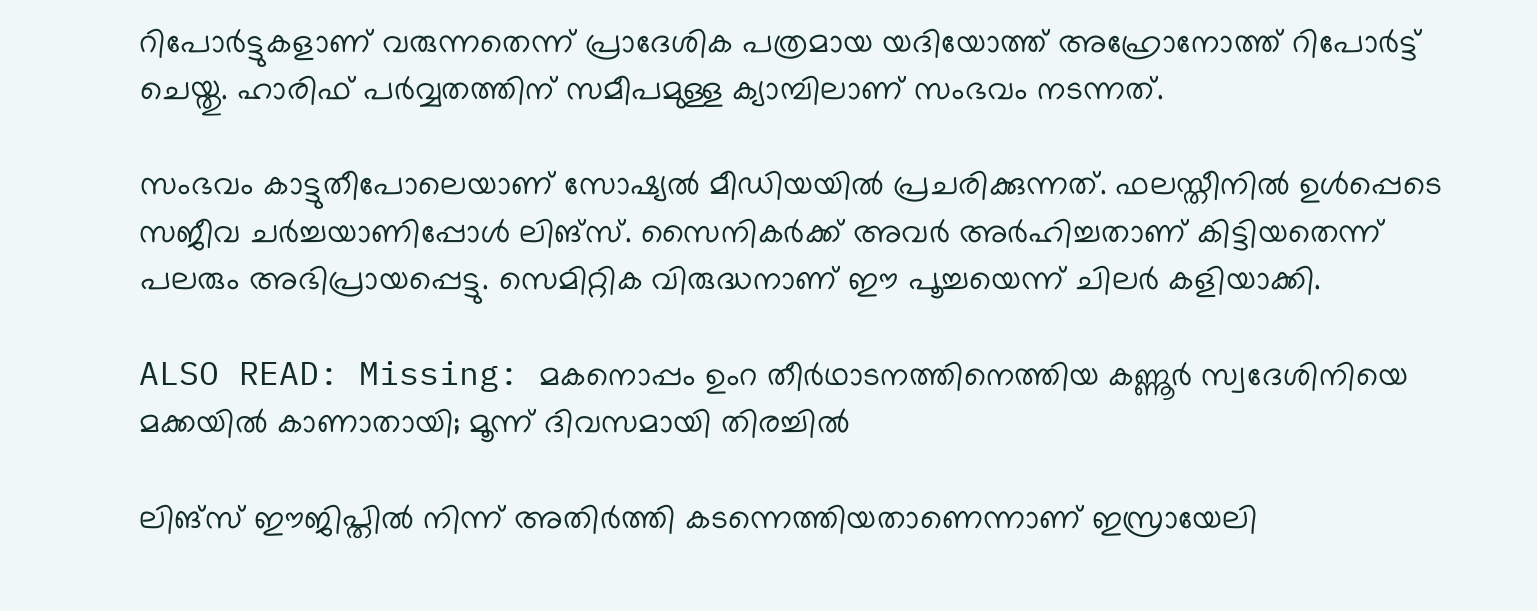റിപോര്‍ട്ടുകളാണ് വരുന്നതെന്ന് പ്രാദേശിക പത്രമായ യദിയോത്ത് അഹ്രോനോത്ത് റിപോര്‍ട്ട് ചെയ്തു. ഹാരിഫ് പര്‍വ്വതത്തിന് സമീപമുള്ള ക്യാമ്പിലാണ് സംഭവം നടന്നത്.

സംഭവം കാട്ടുതീപോലെയാണ് സോഷ്യല്‍ മീഡിയയില്‍ പ്രചരിക്കുന്നത്. ഫലസ്തീനില്‍ ഉള്‍പ്പെടെ സജീവ ചര്‍ച്ചയാണിപ്പോള്‍ ലിങ്‌സ്. സൈനികര്‍ക്ക് അവര്‍ അര്‍ഹിച്ചതാണ് കിട്ടിയതെന്ന് പലരും അഭിപ്രായപ്പെട്ടു. സെമിറ്റിക വിരുദ്ധനാണ് ഈ പൂച്ചയെന്ന് ചിലര്‍ കളിയാക്കി.

ALSO READ: Missing: മകനൊപ്പം ഉംറ തീർഥാടനത്തിനെത്തിയ കണ്ണൂർ സ്വദേശിനിയെ മക്കയിൽ കാണാതായി; മൂന്ന് ദിവസമായി തിരച്ചിൽ

ലിങ്‌സ് ഈജിപ്തില്‍ നിന്ന് അതിര്‍ത്തി കടന്നെത്തിയതാണെന്നാണ് ഇസ്രായേലി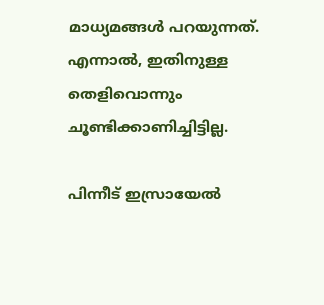മാധ്യമങ്ങള്‍ പറയുന്നത്. എന്നാല്‍, ഇതിനുള്ള തെളിവൊന്നും ചൂണ്ടിക്കാണിച്ചിട്ടില്ല.

പിന്നീട് ഇസ്രായേല്‍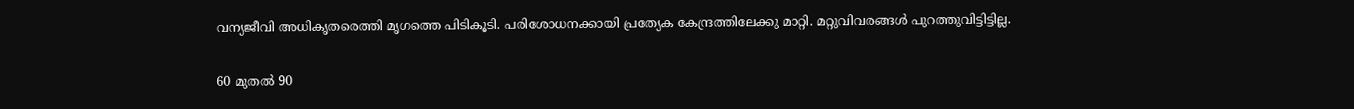വന്യജീവി അധികൃതരെത്തി മൃഗത്തെ പിടികൂടി. പരിശോധനക്കായി പ്രത്യേക കേന്ദ്രത്തിലേക്കു മാറ്റി. മറ്റുവിവരങ്ങള്‍ പുറത്തുവിട്ടിട്ടില്ല.

60 മുതല്‍ 90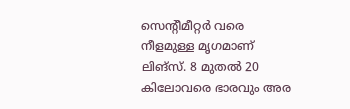സെന്റീമീറ്റര്‍ വരെ നീളമുള്ള മൃഗമാണ് ലിങ്‌സ്. 8 മുതല്‍ 20 കിലോവരെ ഭാരവും അര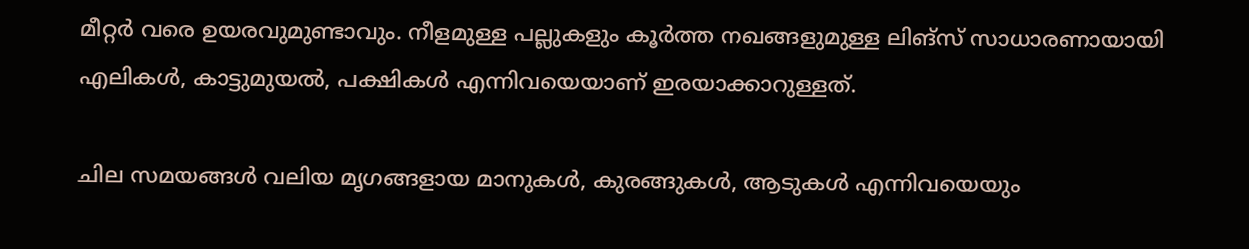മീറ്റര്‍ വരെ ഉയരവുമുണ്ടാവും. നീളമുള്ള പല്ലുകളും കൂര്‍ത്ത നഖങ്ങളുമുള്ള ലിങ്‌സ് സാധാരണായായി എലികള്‍, കാട്ടുമുയല്‍, പക്ഷികള്‍ എന്നിവയെയാണ് ഇരയാക്കാറുള്ളത്.

ചില സമയങ്ങള്‍ വലിയ മൃഗങ്ങളായ മാനുകള്‍, കുരങ്ങുകള്‍, ആടുകള്‍ എന്നിവയെയും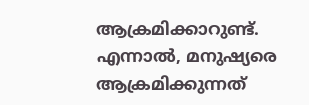ആക്രമിക്കാറുണ്ട്. എന്നാല്‍, മനുഷ്യരെ ആക്രമിക്കുന്നത്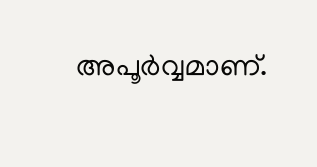അപൂര്‍വ്വമാണ്.